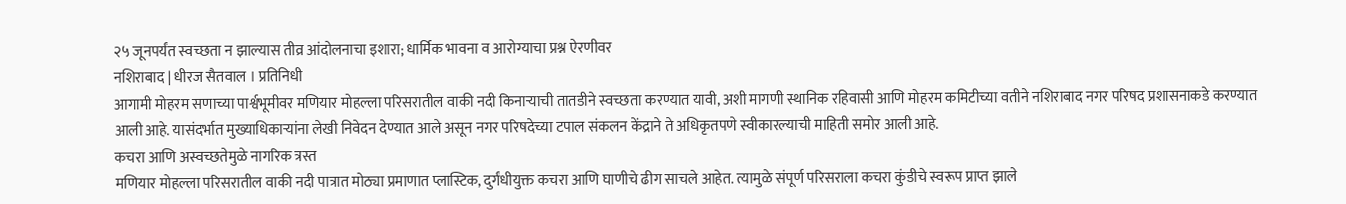२५ जूनपर्यंत स्वच्छता न झाल्यास तीव्र आंदोलनाचा इशारा; धार्मिक भावना व आरोग्याचा प्रश्न ऐरणीवर
नशिराबाद | धीरज सैतवाल । प्रतिनिधी
आगामी मोहरम सणाच्या पार्श्वभूमीवर मणियार मोहल्ला परिसरातील वाकी नदी किनाऱ्याची तातडीने स्वच्छता करण्यात यावी, अशी मागणी स्थानिक रहिवासी आणि मोहरम कमिटीच्या वतीने नशिराबाद नगर परिषद प्रशासनाकडे करण्यात आली आहे. यासंदर्भात मुख्याधिकाऱ्यांना लेखी निवेदन देण्यात आले असून नगर परिषदेच्या टपाल संकलन केंद्राने ते अधिकृतपणे स्वीकारल्याची माहिती समोर आली आहे.
कचरा आणि अस्वच्छतेमुळे नागरिक त्रस्त
मणियार मोहल्ला परिसरातील वाकी नदी पात्रात मोठ्या प्रमाणात प्लास्टिक, दुर्गंधीयुक्त कचरा आणि घाणीचे ढीग साचले आहेत. त्यामुळे संपूर्ण परिसराला कचरा कुंडीचे स्वरूप प्राप्त झाले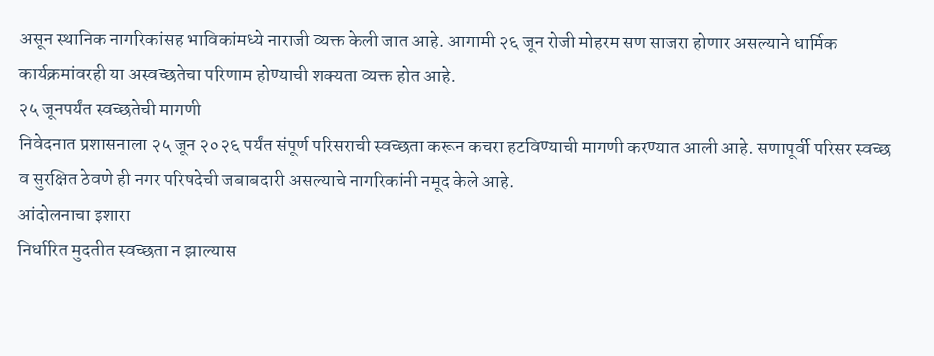असून स्थानिक नागरिकांसह भाविकांमध्ये नाराजी व्यक्त केली जात आहे. आगामी २६ जून रोजी मोहरम सण साजरा होणार असल्याने धार्मिक कार्यक्रमांवरही या अस्वच्छतेचा परिणाम होण्याची शक्यता व्यक्त होत आहे.
२५ जूनपर्यंत स्वच्छतेची मागणी
निवेदनात प्रशासनाला २५ जून २०२६ पर्यंत संपूर्ण परिसराची स्वच्छता करून कचरा हटविण्याची मागणी करण्यात आली आहे. सणापूर्वी परिसर स्वच्छ व सुरक्षित ठेवणे ही नगर परिषदेची जबाबदारी असल्याचे नागरिकांनी नमूद केले आहे.
आंदोलनाचा इशारा
निर्धारित मुदतीत स्वच्छता न झाल्यास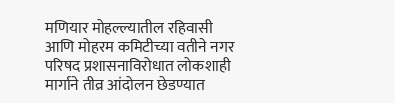मणियार मोहल्ल्यातील रहिवासी आणि मोहरम कमिटीच्या वतीने नगर परिषद प्रशासनाविरोधात लोकशाही मार्गाने तीव्र आंदोलन छेडण्यात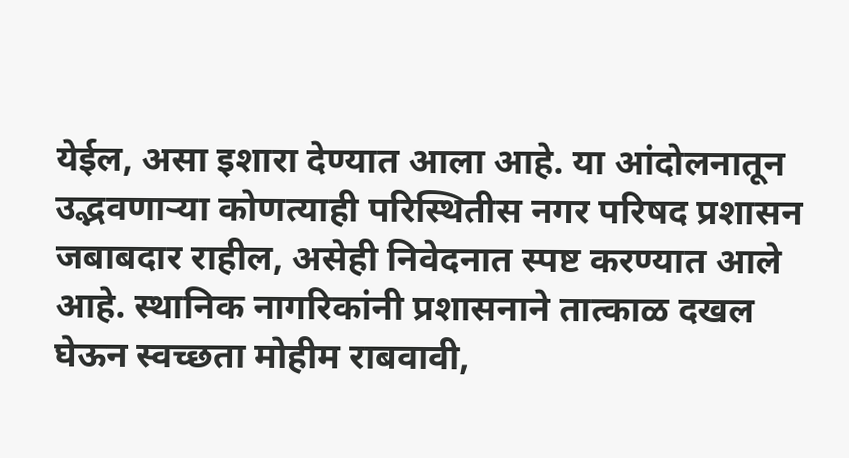येईल, असा इशारा देण्यात आला आहे. या आंदोलनातून उद्भवणाऱ्या कोणत्याही परिस्थितीस नगर परिषद प्रशासन जबाबदार राहील, असेही निवेदनात स्पष्ट करण्यात आले आहे. स्थानिक नागरिकांनी प्रशासनाने तात्काळ दखल घेऊन स्वच्छता मोहीम राबवावी,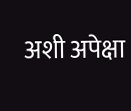अशी अपेक्षा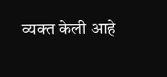व्यक्त केली आहे